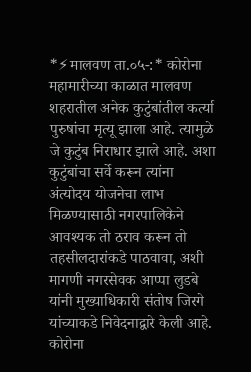*⚡मालवण ता.०५-:* कोरोना महामारीच्या काळात मालवण शहरातील अनेक कुटुंबांतील कर्त्या पुरुषांचा मृत्यू झाला आहे. त्यामुळे जे कुटुंब निराधार झाले आहे. अशा कुटुंबांचा सर्वे करून त्यांना अंत्योदय योजनेचा लाभ मिळण्यासाठी नगरपालिकेने आवश्यक तो ठराव करून तो तहसीलदारांकडे पाठवावा, अशी मागणी नगरसेवक आप्पा लुडबे यांनी मुख्याधिकारी संतोष जिरगे यांच्याकडे निवेदनाद्वारे केली आहे. कोरोना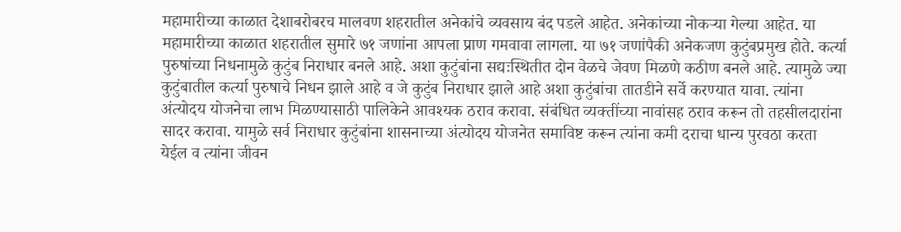महामारीच्या काळात देशाबरोबरच मालवण शहरातील अनेकांचे व्यवसाय बंद पडले आहेत. अनेकांच्या नोकऱ्या गेल्या आहेत. या महामारीच्या काळात शहरातील सुमारे ७१ जणांना आपला प्राण गमवावा लागला. या ७१ जणांपैकी अनेकजण कुटुंबप्रमुख होते. कर्त्या पुरुषांच्या निधनामुळे कुटुंब निराधार बनले आहे. अशा कुटुंबांना सद्यःस्थितीत दोन वेळचे जेवण मिळणे कठीण बनले आहे. त्यामुळे ज्या कुटुंबातील कर्त्या पुरुषाचे निधन झाले आहे व जे कुटुंब निराधार झाले आहे अशा कुटुंबांचा तातडीने सर्वे करण्यात यावा. त्यांना अंत्योदय योजनेचा लाभ मिळण्यासाठी पालिकेने आवश्यक ठराव करावा. संबंधित व्यक्तींच्या नावांसह ठराव करून तो तहसीलदारांना सादर करावा. यामुळे सर्व निराधार कुटुंबांना शासनाच्या अंत्योदय योजनेत समाविष्ट करून त्यांना कमी दराचा धान्य पुरवठा करता येईल व त्यांना जीवन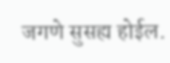जगणे सुसह्य होईल.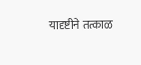यादृष्टीने तत्काळ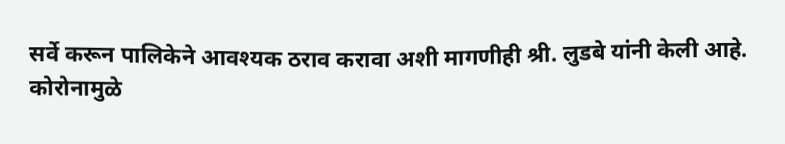सर्वे करून पालिकेने आवश्यक ठराव करावा अशी मागणीही श्री. लुडबे यांनी केली आहे.
कोरोनामुळे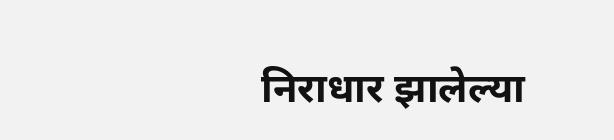निराधार झालेल्या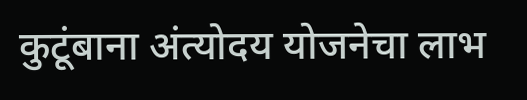कुटूंबाना अंत्योदय योजनेचा लाभ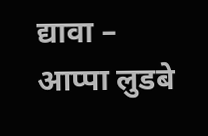द्यावा – आप्पा लुडबे